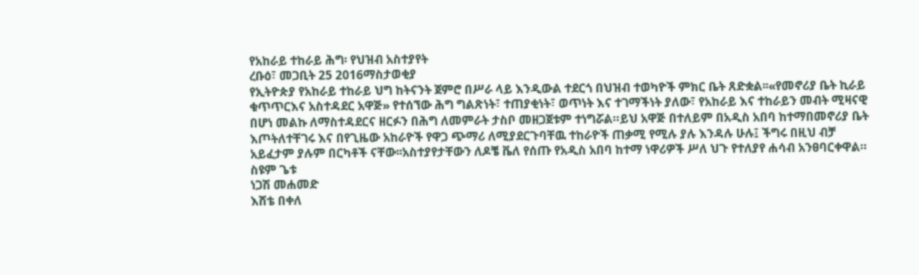የአከራይ ተከራይ ሕግ፡ የህዝብ አስተያየት
ረቡዕ፣ መጋቢት 25 2016ማስታወቂያ
የኢትዮጵያ የአከራይ ተከራይ ህግ ከትናንት ጀምሮ በሥራ ላይ እንዲውል ተደርጎ በህዝብ ተወካዮች ምክር ቤት ጸድቋል፡፡«የመኖሪያ ቤት ኪራይ ቁጥጥርእና አስተዳደር አዋጅ» የተሰኘው ሕግ ግልጽነት፣ ተጠያቂነት፣ ወጥነት እና ተገማችነት ያለው፣ የአከራይ እና ተከራይን መብት ሚዛናዊ በሆነ መልኩ ለማስተዳደርና ዘርፉን በሕግ ለመምራት ታስቦ መዘጋጀቱም ተነግሯል።ይህ አዋጅ በተለይም በአዲስ አበባ ከተማበመኖሪያ ቤት እጦትለተቸገሩ እና በየጊዜው አከራዮች የዋጋ ጭማሪ ለሚያደርጉባቸዉ ተከራዮች ጠቃሚ የሚሉ ያሉ እንዳሉ ሁሉ፤ ችግሩ በዚህ ብቻ አይፈታም ያሉም በርካቶች ናቸው፡፡አስተያየታቸውን ለዶቼ ቬለ የሰጡ የአዲስ አበባ ከተማ ነዋሪዎች ሥለ ህጉ የተለያየ ሐሳብ አንፀባርቀዋል።
ስዩም ጌቱ
ነጋሽ መሐመድ
እሸቴ በቀለ